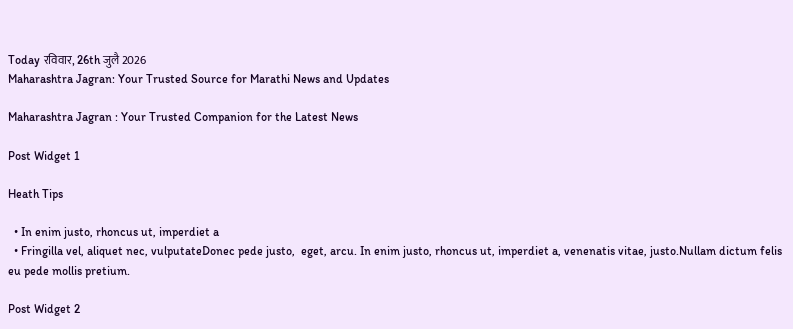Today रविवार, 26th जुलै 2026
Maharashtra Jagran: Your Trusted Source for Marathi News and Updates

Maharashtra Jagran : Your Trusted Companion for the Latest News

Post Widget 1

Heath Tips

  • In enim justo, rhoncus ut, imperdiet a
  • Fringilla vel, aliquet nec, vulputateDonec pede justo,  eget, arcu. In enim justo, rhoncus ut, imperdiet a, venenatis vitae, justo.Nullam dictum felis eu pede mollis pretium.

Post Widget 2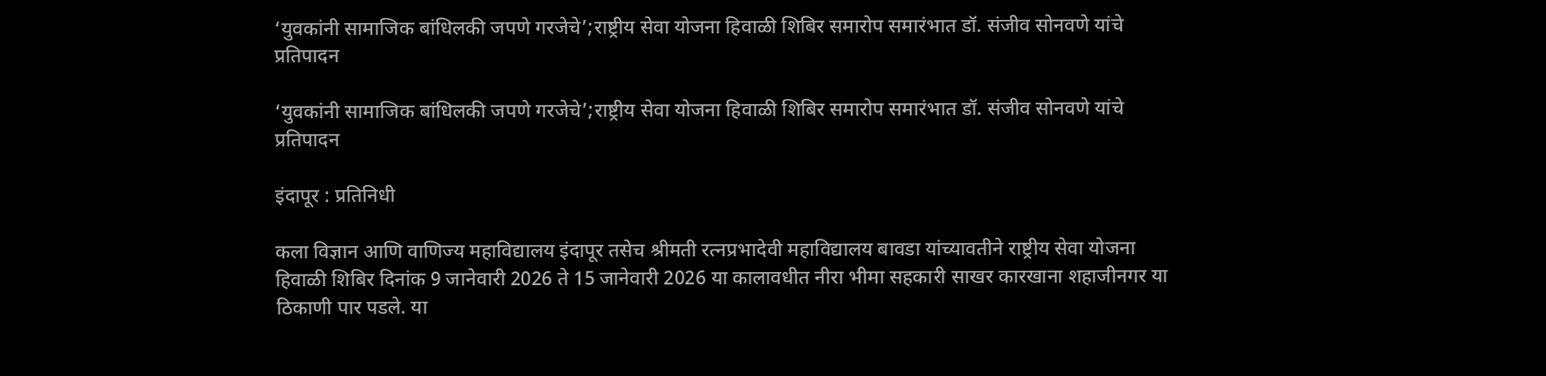‘युवकांनी सामाजिक बांधिलकी जपणे गरजेचे’;राष्ट्रीय सेवा योजना हिवाळी शिबिर समारोप समारंभात डॉ. संजीव सोनवणे यांचे प्रतिपादन

‘युवकांनी सामाजिक बांधिलकी जपणे गरजेचे’;राष्ट्रीय सेवा योजना हिवाळी शिबिर समारोप समारंभात डॉ. संजीव सोनवणे यांचे प्रतिपादन

इंदापूर : प्रतिनिधी

कला विज्ञान आणि वाणिज्य महाविद्यालय इंदापूर तसेच श्रीमती रत्नप्रभादेवी महाविद्यालय बावडा यांच्यावतीने राष्ट्रीय सेवा योजना हिवाळी शिबिर दिनांक 9 जानेवारी 2026 ते 15 जानेवारी 2026 या कालावधीत नीरा भीमा सहकारी साखर कारखाना शहाजीनगर या ठिकाणी पार पडले. या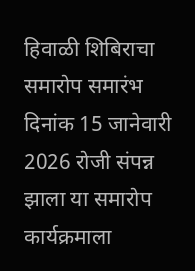हिवाळी शिबिराचा समारोप समारंभ दिनांक 15 जानेवारी 2026 रोजी संपन्न झाला या समारोप कार्यक्रमाला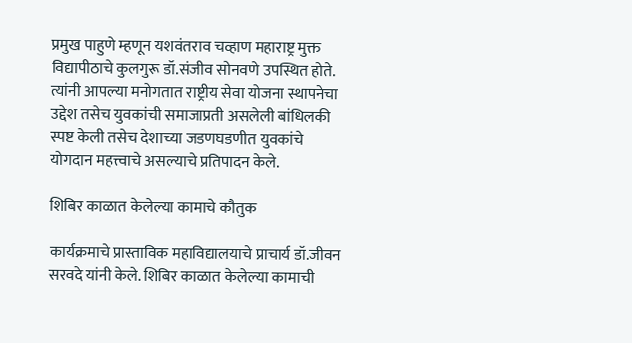प्रमुख पाहुणे म्हणून यशवंतराव चव्हाण महाराष्ट्र मुक्त विद्यापीठाचे कुलगुरू डॉ.संजीव सोनवणे उपस्थित होते. त्यांनी आपल्या मनोगतात राष्ट्रीय सेवा योजना स्थापनेचा उद्देश तसेच युवकांची समाजाप्रती असलेली बांधिलकी स्पष्ट केली तसेच देशाच्या जडणघडणीत युवकांचे योगदान महत्त्वाचे असल्याचे प्रतिपादन केले.

शिबिर काळात केलेल्या कामाचे कौतुक

कार्यक्रमाचे प्रास्ताविक महाविद्यालयाचे प्राचार्य डॉ.जीवन सरवदे यांनी केले. शिबिर काळात केलेल्या कामाची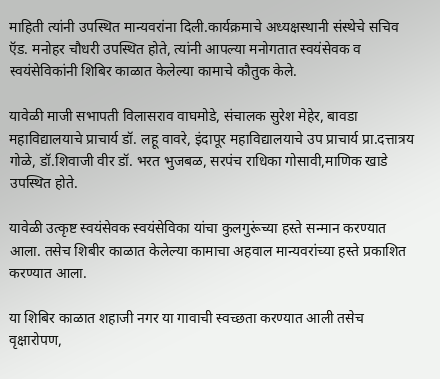माहिती त्यांनी उपस्थित मान्यवरांना दिली.कार्यक्रमाचे अध्यक्षस्थानी संस्थेचे सचिव ऍड. मनोहर चौधरी उपस्थित होते, त्यांनी आपल्या मनोगतात स्वयंसेवक व स्वयंसेविकांनी शिबिर काळात केलेल्या कामाचे कौतुक केले.

यावेळी माजी सभापती विलासराव वाघमोडे, संचालक सुरेश मेहेर, बावडा महाविद्यालयाचे प्राचार्य डॉ. लहू वावरे, इंदापूर महाविद्यालयाचे उप प्राचार्य प्रा.दत्तात्रय गोळे, डॉ.शिवाजी वीर डॉ. भरत भुजबळ, सरपंच राधिका गोसावी,माणिक खाडे उपस्थित होते.

यावेळी उत्कृष्ट स्वयंसेवक स्वयंसेविका यांचा कुलगुरूंच्या हस्ते सन्मान करण्यात आला. तसेच शिबीर काळात केलेल्या कामाचा अहवाल मान्यवरांच्या हस्ते प्रकाशित करण्यात आला.

या शिबिर काळात शहाजी नगर या गावाची स्वच्छता करण्यात आली तसेच वृक्षारोपण,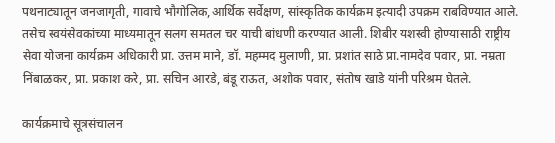पथनाट्यातून जनजागृती, गावाचे भौगोलिक,आर्थिक सर्वेक्षण, सांस्कृतिक कार्यक्रम इत्यादी उपक्रम राबविण्यात आले. तसेच स्वयंसेवकांच्या माध्यमातून सलग समतल चर याची बांधणी करण्यात आली. शिबीर यशस्वी होण्यासाठी राष्ट्रीय सेवा योजना कार्यक्रम अधिकारी प्रा. उत्तम माने, डॉ. महम्मद मुलाणी, प्रा. प्रशांत साठे प्रा.नामदेव पवार, प्रा. नम्रता निंबाळकर, प्रा. प्रकाश करे, प्रा. सचिन आरडे, बंडू राऊत, अशोक पवार, संतोष खाडे यांनी परिश्रम घेतले.

कार्यक्रमाचे सूत्रसंचालन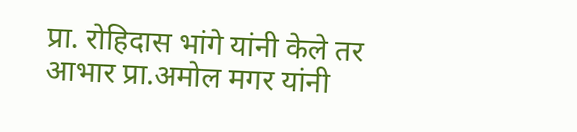प्रा. रोहिदास भांगे यांनी केले तर आभार प्रा.अमोल मगर यांनी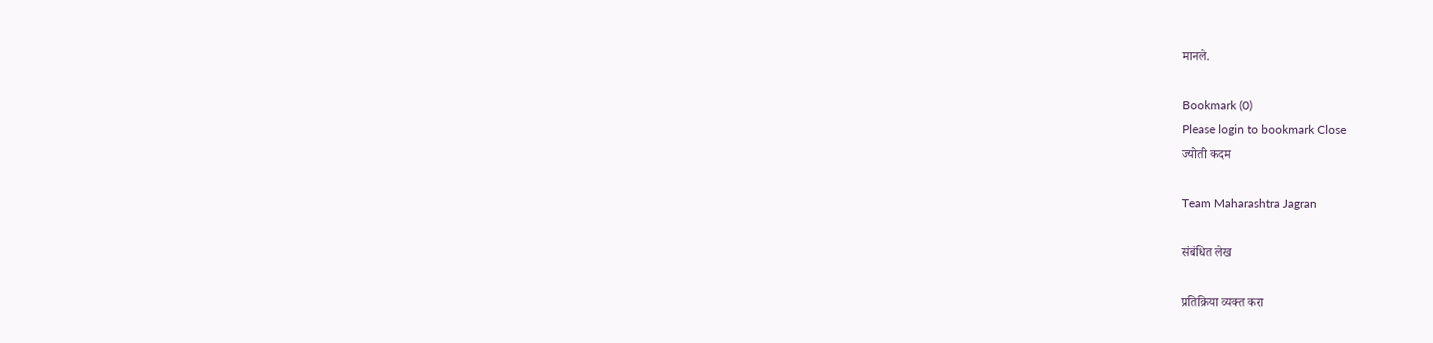मानले.

Bookmark (0)
Please login to bookmark Close
ज्योती कदम

Team Maharashtra Jagran

संबंधित लेख

प्रतिक्रिया व्यक्त करा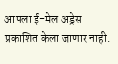आपला ई-मेल अड्रेस प्रकाशित केला जाणार नाही.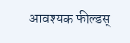आवश्यक फील्डस्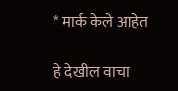* मार्क केले आहेत

हे देखील वाचा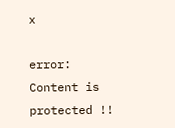x

error: Content is protected !!